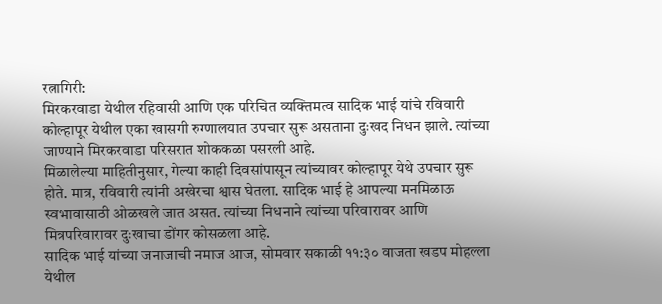रत्नागिरी:
मिरकरवाडा येथील रहिवासी आणि एक परिचित व्यक्तिमत्व सादिक भाई यांचे रविवारी कोल्हापूर येथील एका खासगी रुग्णालयात उपचार सुरू असताना दुःखद निधन झाले. त्यांच्या जाण्याने मिरकरवाडा परिसरात शोककळा पसरली आहे.
मिळालेल्या माहितीनुसार, गेल्या काही दिवसांपासून त्यांच्यावर कोल्हापूर येथे उपचार सुरू होते. मात्र, रविवारी त्यांनी अखेरचा श्वास घेतला. सादिक भाई हे आपल्या मनमिळाऊ स्वभावासाठी ओळखले जात असत. त्यांच्या निधनाने त्यांच्या परिवारावर आणि मित्रपरिवारावर दुःखाचा डोंगर कोसळला आहे.
सादिक भाई यांच्या जनाजाची नमाज आज, सोमवार सकाळी ११:३० वाजता खडप मोहल्ला येथील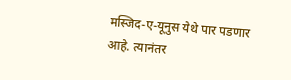मस्जिद-ए-यूनुस येथे पार पडणार आहे. त्यानंतर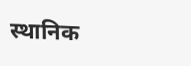स्थानिक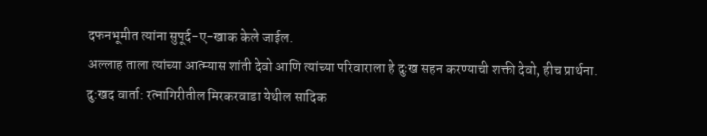दफनभूमीत त्यांना सुपूर्द-ए-खाक केले जाईल.
अल्लाह ताला त्यांच्या आत्म्यास शांती देवो आणि त्यांच्या परिवाराला हे दुःख सहन करण्याची शक्ती देवो, हीच प्रार्थना.
दु:खद वार्ता: रत्नागिरीतील मिरकरवाडा येथील सादिक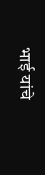भाई यांचे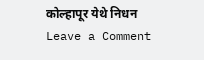कोल्हापूर येथे निधन
Leave a Comment